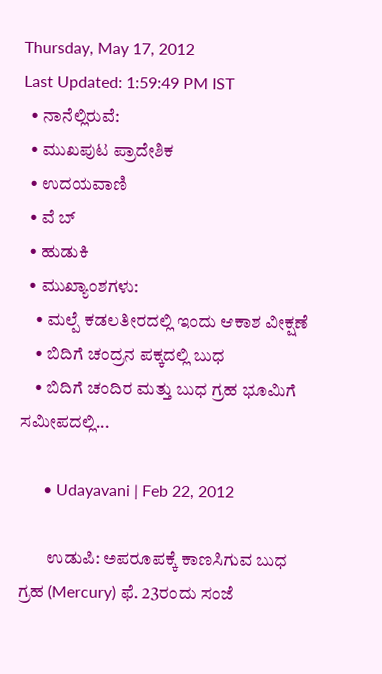Thursday, May 17, 2012
Last Updated: 1:59:49 PM IST
  • ನಾನೆಲ್ಲಿರುವೆ:
  • ಮುಖಪುಟ ಪ್ರಾದೇಶಿಕ
  • ಉದಯವಾಣಿ
  • ವೆ ಬ್
  • ಹುಡುಕಿ
  • ಮುಖ್ಯಾಂಶಗಳು:
    • ಮಲ್ಪೆ ಕಡಲತೀರದಲ್ಲಿ ಇಂದು ಆಕಾಶ ವೀಕ್ಷಣೆ
    • ಬಿದಿಗೆ ಚಂದ್ರನ ಪಕ್ಕದಲ್ಲಿ ಬುಧ
    • ಬಿದಿಗೆ ಚಂದಿರ ಮತ್ತು ಬುಧ ಗ್ರಹ ಭೂಮಿಗೆ ಸಮೀಪದಲ್ಲಿ...

      • Udayavani | Feb 22, 2012

        ಉಡುಪಿ: ಅಪರೂಪಕ್ಕೆ ಕಾಣಸಿಗುವ ಬುಧ ಗ್ರಹ (Mercury) ಫೆ. 23ರಂದು ಸಂಜೆ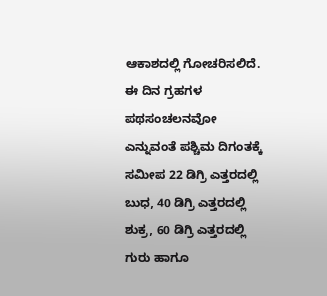ಆಕಾಶದಲ್ಲಿ ಗೋಚರಿಸಲಿದೆ. ಈ ದಿನ ಗ್ರಹಗಳ ಪಥಸಂಚಲನವೋ ಎನ್ನುವಂತೆ ಪಶ್ಚಿಮ ದಿಗಂತಕ್ಕೆ ಸಮೀಪ 22 ಡಿಗ್ರಿ ಎತ್ತರದಲ್ಲಿ ಬುಧ, 40 ಡಿಗ್ರಿ ಎತ್ತರದಲ್ಲಿ ಶುಕ್ರ, 60 ಡಿಗ್ರಿ ಎತ್ತರದಲ್ಲಿ ಗುರು ಹಾಗೂ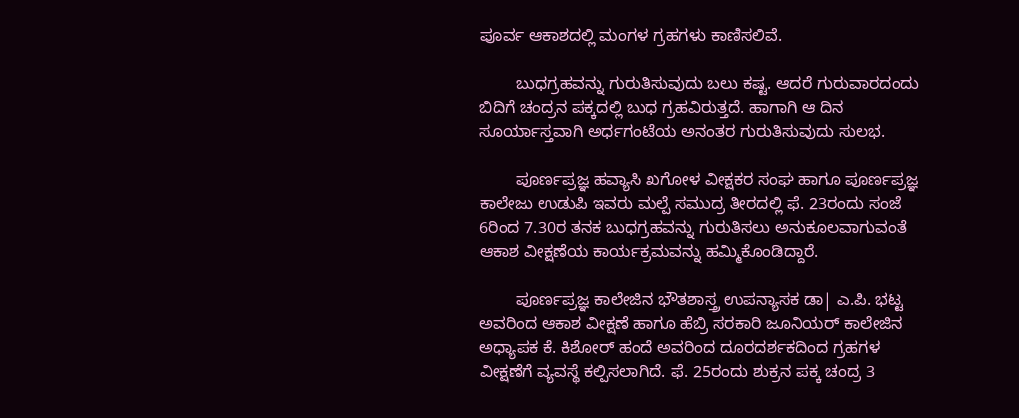ಪೂರ್ವ ಆಕಾಶದಲ್ಲಿ ಮಂಗಳ ಗ್ರಹಗಳು ಕಾಣಿಸಲಿವೆ.

        ಬುಧಗ್ರಹವನ್ನು ಗುರುತಿಸುವುದು ಬಲು ಕಷ್ಟ. ಆದರೆ ಗುರುವಾರದಂದು ಬಿದಿಗೆ ಚಂದ್ರನ ಪಕ್ಕದಲ್ಲಿ ಬುಧ ಗ್ರಹವಿರುತ್ತದೆ. ಹಾಗಾಗಿ ಆ ದಿನ ಸೂರ್ಯಾಸ್ತವಾಗಿ ಅರ್ಧಗಂಟೆಯ ಅನಂತರ ಗುರುತಿಸುವುದು ಸುಲಭ.

        ಪೂರ್ಣಪ್ರಜ್ಞ ಹವ್ಯಾಸಿ ಖಗೋಳ ವೀಕ್ಷಕರ ಸಂಘ ಹಾಗೂ ಪೂರ್ಣಪ್ರಜ್ಞ ಕಾಲೇಜು ಉಡುಪಿ ಇವರು ಮಲ್ಪೆ ಸಮುದ್ರ ತೀರದಲ್ಲಿ ಫೆ. 23ರಂದು ಸಂಜೆ 6ರಿಂದ 7.30ರ ತನಕ ಬುಧಗ್ರಹವನ್ನು ಗುರುತಿಸಲು ಅನುಕೂಲವಾಗುವಂತೆ ಆಕಾಶ ವೀಕ್ಷಣೆಯ ಕಾರ್ಯಕ್ರಮವನ್ನು ಹಮ್ಮಿಕೊಂಡಿದ್ದಾರೆ.

        ಪೂರ್ಣಪ್ರಜ್ಞ ಕಾಲೇಜಿನ ಭೌತಶಾಸ್ತ್ರ ಉಪನ್ಯಾಸಕ ಡಾ| ಎ.ಪಿ. ಭಟ್ಟ ಅವರಿಂದ ಆಕಾಶ ವೀಕ್ಷಣೆ ಹಾಗೂ ಹೆಬ್ರಿ ಸರಕಾರಿ ಜೂನಿಯರ್‌ ಕಾಲೇಜಿನ ಅಧ್ಯಾಪಕ ಕೆ. ಕಿಶೋರ್‌ ಹಂದೆ ಅವರಿಂದ ದೂರದರ್ಶಕದಿಂದ ಗ್ರಹಗಳ ವೀಕ್ಷಣೆಗೆ ವ್ಯವಸ್ಥೆ ಕಲ್ಪಿಸಲಾಗಿದೆ. ಫೆ. 25ರಂದು ಶುಕ್ರನ ಪಕ್ಕ ಚಂದ್ರ 3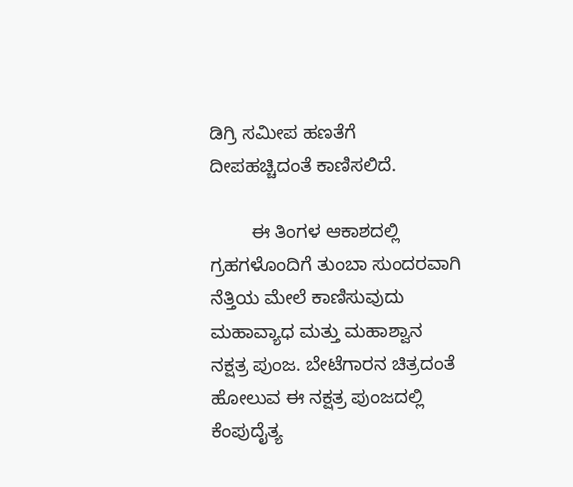ಡಿಗ್ರಿ ಸಮೀಪ ಹಣತೆಗೆ ದೀಪಹಚ್ಚಿದಂತೆ ಕಾಣಿಸಲಿದೆ.

        ಈ ತಿಂಗಳ ಆಕಾಶದಲ್ಲಿ ಗ್ರಹಗಳೊಂದಿಗೆ ತುಂಬಾ ಸುಂದರವಾಗಿ ನೆತ್ತಿಯ ಮೇಲೆ ಕಾಣಿಸುವುದು ಮಹಾವ್ಯಾಧ ಮತ್ತು ಮಹಾಶ್ವಾನ ನಕ್ಷತ್ರ ಪುಂಜ. ಬೇಟೆಗಾರನ ಚಿತ್ರದಂತೆ ಹೋಲುವ ಈ ನಕ್ಷತ್ರ ಪುಂಜದಲ್ಲಿ ಕೆಂಪುದೈತ್ಯ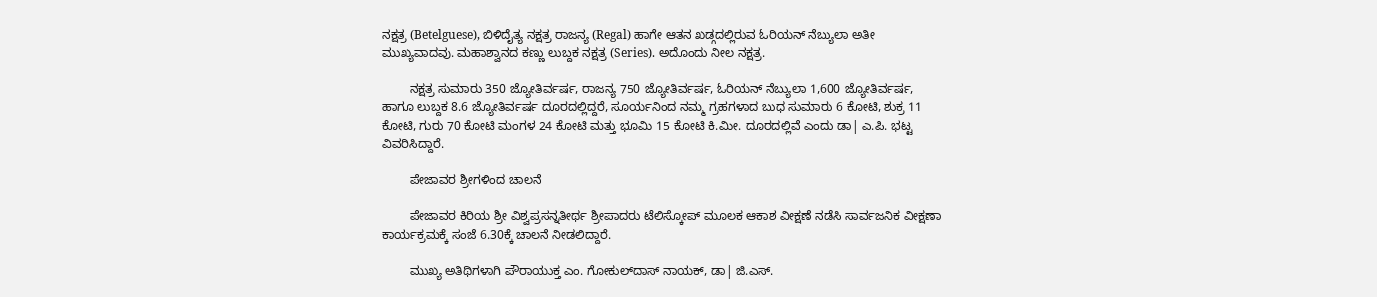ನಕ್ಷತ್ರ (Betelguese), ಬಿಳಿದೈತ್ಯ ನಕ್ಷತ್ರ ರಾಜನ್ಯ (Regal) ಹಾಗೇ ಆತನ ಖಡ್ಗದಲ್ಲಿರುವ ಓರಿಯನ್‌ ನೆಬ್ಯುಲಾ ಅತೀ ಮುಖ್ಯವಾದವು. ಮಹಾಶ್ವಾನದ ಕಣ್ಣು ಲುಬ್ದಕ ನಕ್ಷತ್ರ (Series). ಅದೊಂದು ನೀಲ ನಕ್ಷತ್ರ.

        ನಕ್ಷತ್ರ ಸುಮಾರು 350 ಜ್ಯೋತಿರ್ವರ್ಷ, ರಾಜನ್ಯ 750 ಜ್ಯೋತಿರ್ವರ್ಷ, ಓರಿಯನ್‌ ನೆಬ್ಯುಲಾ 1,600 ಜ್ಯೋತಿರ್ವರ್ಷ, ಹಾಗೂ ಲುಬ್ದಕ 8.6 ಜ್ಯೋತಿರ್ವರ್ಷ ದೂರದಲ್ಲಿದ್ದರೆ, ಸೂರ್ಯನಿಂದ ನಮ್ಮ ಗ್ರಹಗಳಾದ ಬುಧ ಸುಮಾರು 6 ಕೋಟಿ, ಶುಕ್ರ 11 ಕೋಟಿ, ಗುರು 70 ಕೋಟಿ ಮಂಗಳ 24 ಕೋಟಿ ಮತ್ತು ಭೂಮಿ 15 ಕೋಟಿ ಕಿ.ಮೀ. ದೂರದಲ್ಲಿವೆ ಎಂದು ಡಾ| ಎ.ಪಿ. ಭಟ್ಟ ವಿವರಿಸಿದ್ದಾರೆ.

        ಪೇಜಾವರ ಶ್ರೀಗಳಿಂದ ಚಾಲನೆ

        ಪೇಜಾವರ ಕಿರಿಯ ಶ್ರೀ ವಿಶ್ವಪ್ರಸನ್ನತೀರ್ಥ ಶ್ರೀಪಾದರು ಟೆಲಿಸ್ಕೋಪ್‌ ಮೂಲಕ ಆಕಾಶ ವೀಕ್ಷಣೆ ನಡೆಸಿ ಸಾರ್ವಜನಿಕ ವೀಕ್ಷಣಾ ಕಾರ್ಯಕ್ರಮಕ್ಕೆ ಸಂಜೆ 6.30ಕ್ಕೆ ಚಾಲನೆ ನೀಡಲಿದ್ದಾರೆ.

        ಮುಖ್ಯ ಅತಿಥಿಗಳಾಗಿ ಪೌರಾಯುಕ್ತ ಎಂ. ಗೋಕುಲ್‌ದಾಸ್‌ ನಾಯಕ್‌, ಡಾ| ಜಿ.ಎಸ್‌.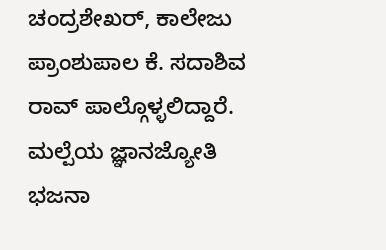ಚಂದ್ರಶೇಖರ್‌, ಕಾಲೇಜು ಪ್ರಾಂಶುಪಾಲ ಕೆ. ಸದಾಶಿವ ರಾವ್‌ ಪಾಲ್ಗೊಳ್ಳಲಿದ್ದಾರೆ. ಮಲ್ಪೆಯ ಜ್ಞಾನಜ್ಯೋತಿ ಭಜನಾ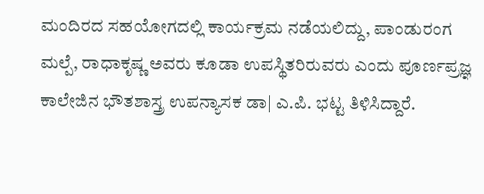ಮಂದಿರದ ಸಹಯೋಗದಲ್ಲಿ ಕಾರ್ಯಕ್ರಮ ನಡೆಯಲಿದ್ದು, ಪಾಂಡುರಂಗ ಮಲ್ಪೆ, ರಾಧಾಕೃಷ್ಣ ಅವರು ಕೂಡಾ ಉಪಸ್ಥಿತರಿರುವರು ಎಂದು ಪೂರ್ಣಪ್ರಜ್ಞ ಕಾಲೇಜಿನ ಭೌತಶಾಸ್ತ್ರ ಉಪನ್ಯಾಸಕ ಡಾ| ಎ.ಪಿ. ಭಟ್ಟ ತಿಳಿಸಿದ್ದಾರೆ.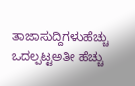ತಾಜಾಸುದ್ದಿಗಳುಹೆಚ್ಚು ಒದಲ್ಪಟ್ಟಅತೀ ಹೆಚ್ಚು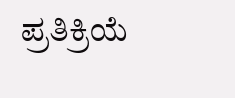ಪ್ರತಿಕ್ರಿಯೆ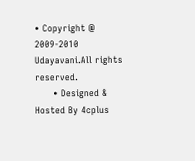• Copyright @ 2009-2010 Udayavani.All rights reserved.
      • Designed & Hosted By 4cplus